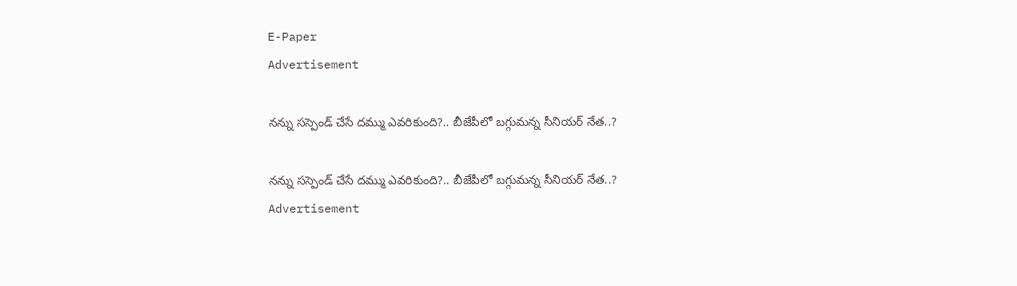E-Paper
Advertisement

నన్ను సస్పెండ్ చేసే దమ్ము ఎవరికుంది?.. బీజేపీలో బగ్గుమన్న సీనియర్ నేత..?

నన్ను సస్పెండ్ చేసే దమ్ము ఎవరికుంది?.. బీజేపీలో బగ్గుమన్న సీనియర్ నేత..?
Advertisement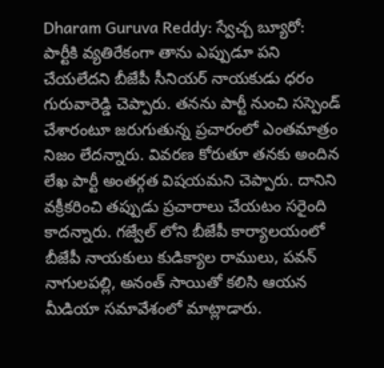Dharam Guruva Reddy: స్వేచ్చ బ్యూరో: పార్టీకి వ్యతిరేకంగా తాను ఎప్పుడూ పని చేయలేదని బీజేపీ సీనియర్ నాయకుడు ధరం గురువారెడ్డి చెప్పారు. తనను పార్టీ నుంచి సస్పెండ్ చేశారంటూ జరుగుతున్న ప్రచారంలో ఎంతమాత్రం నిజం లేదన్నారు. వివరణ కోరుతూ తనకు అందిన లేఖ పార్టీ అంతర్గత విషయమని చెప్పారు. దానిని వక్రీకరించి తప్పుడు ప్రచారాలు చేయటం సరైంది కాదన్నారు. గజ్వేల్ లోని బీజేపీ కార్యాలయంలో బీజేపీ నాయకులు కుడిక్యాల రాములు, పవన్ నాగులపల్లి, అనంత్ సాయితో కలిసి ఆయన మీడియా సమావేశంలో మాట్లాడారు.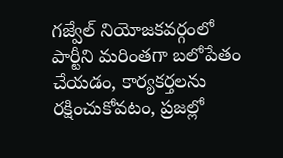గజ్వేల్ నియోజకవర్గంలో పార్టీని మరింతగా బలోపేతం చేయడం, కార్యకర్తలను రక్షించుకోవటం, ప్రజల్లో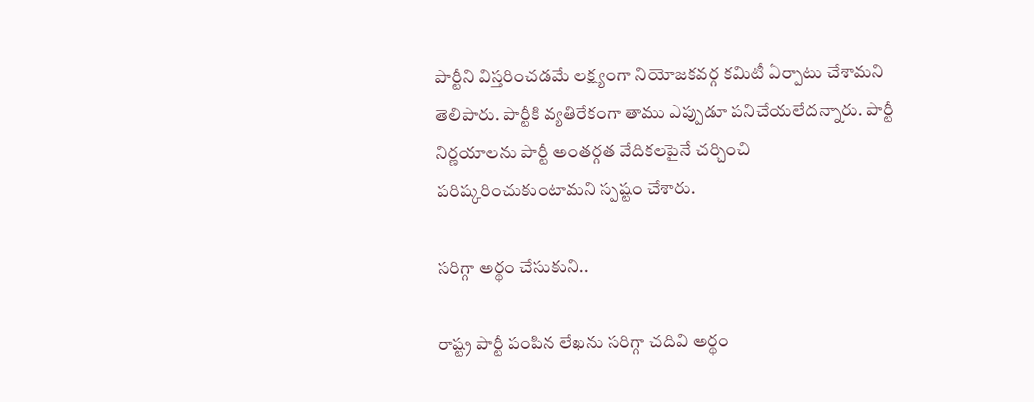పార్టీని విస్తరించడమే లక్ష్యంగా నియోజకవర్గ కమిటీ ఏర్పాటు చేశామని తెలిపారు. పార్టీకి వ్యతిరేకంగా తాము ఎప్పుడూ పనిచేయలేదన్నారు. పార్టీ నిర్ణయాలను పార్టీ అంతర్గత వేదికలపైనే చర్చించి పరిష్కరించుకుంటామని స్పష్టం చేశారు.

సరిగ్గా అర్థం చేసుకుని..

రాష్ట్ర పార్టీ పంపిన లేఖను సరిగ్గా చదివి అర్థం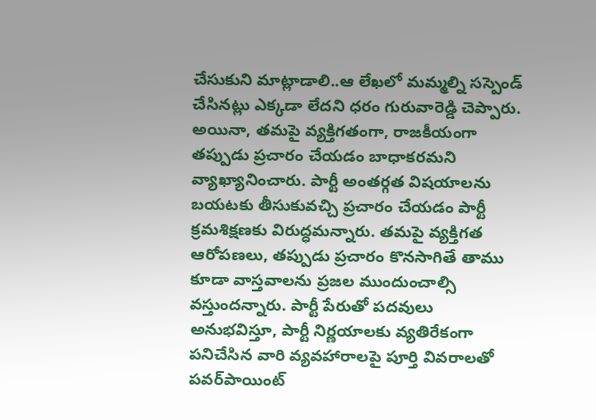చేసుకుని మాట్లాడాలి..ఆ లేఖలో మమ్మల్ని సస్పెండ్ చేసినట్లు ఎక్కడా లేదని ధరం గురువారెడ్డి చెప్పారు. అయినా, తమపై వ్యక్తిగతంగా, రాజకీయంగా తప్పుడు ప్రచారం చేయడం బాధాకరమని వ్యాఖ్యానించారు. పార్టీ అంతర్గత విషయాలను బయటకు తీసుకువచ్చి ప్రచారం చేయడం పార్టీ క్రమశిక్షణకు విరుద్ధమన్నారు. తమపై వ్యక్తిగత ఆరోపణలు, తప్పుడు ప్రచారం కొనసాగితే తాము కూడా వాస్తవాలను ప్రజల ముందుంచాల్సి వస్తుందన్నారు. పార్టీ పేరుతో పదవులు అనుభవిస్తూ, పార్టీ నిర్ణయాలకు వ్యతిరేకంగా పనిచేసిన వారి వ్యవహారాలపై పూర్తి వివరాలతో పవర్‌పాయింట్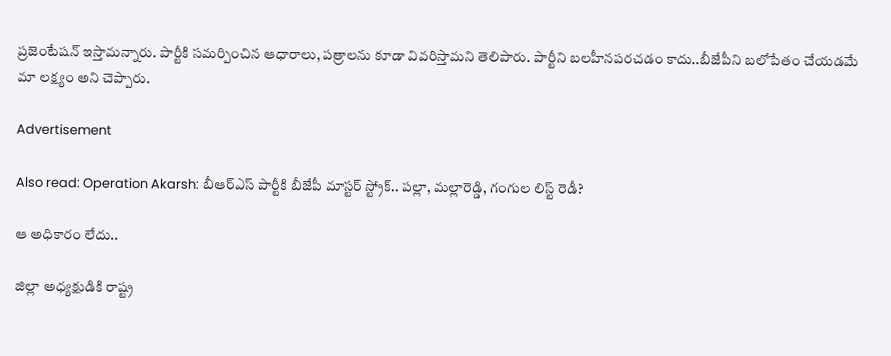ప్రజెంటేషన్ ఇస్తామన్నారు. పార్టీకి సమర్పించిన ఆధారాలు, పత్రాలను కూడా వివరిస్తామని తెలిపారు. పార్టీని బలహీనపరచడం కాదు..బీజేపీని బలోపేతం చేయడమే మా లక్ష్యం అని చెప్పారు.

Advertisement

Also read: Operation Akarsh: బీఆర్ఎస్ పార్టీకి బీజేపీ మాస్టర్ స్ట్రోక్.. పల్లా, మల్లారెడ్డి, గంగుల లిస్ట్ రెడీ?

ఆ అధికారం లేదు..

జిల్లా అధ్యక్షుడికి రాష్ట్ర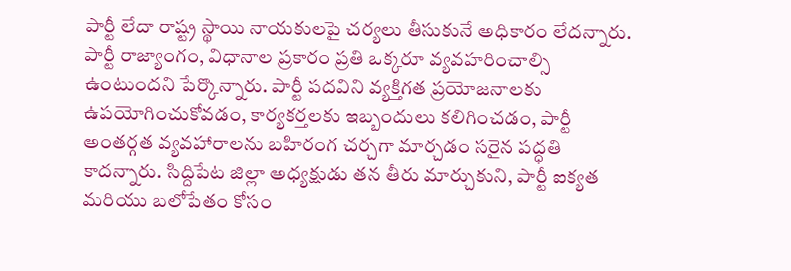పార్టీ లేదా రాష్ట్ర స్థాయి నాయకులపై చర్యలు తీసుకునే అధికారం లేదన్నారు. పార్టీ రాజ్యాంగం, విధానాల ప్రకారం ప్రతి ఒక్కరూ వ్యవహరించాల్సి ఉంటుందని పేర్కొన్నారు. పార్టీ పదవిని వ్యక్తిగత ప్రయోజనాలకు ఉపయోగించుకోవడం, కార్యకర్తలకు ఇబ్బందులు కలిగించడం, పార్టీ అంతర్గత వ్యవహారాలను బహిరంగ చర్చగా మార్చడం సరైన పద్ధతి కాదన్నారు. సిద్దిపేట జిల్లా అధ్యక్షుడు తన తీరు మార్చుకుని, పార్టీ ఐక్యత మరియు బలోపేతం కోసం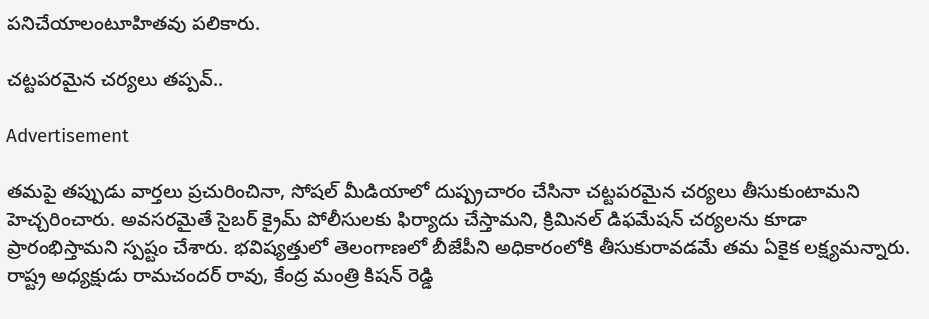పనిచేయాలంటూహితవు పలికారు.

చట్టపరమైన చర్యలు తప్పవ్..

Advertisement

తమపై తప్పుడు వార్తలు ప్రచురించినా, సోషల్ మీడియాలో దుష్ప్రచారం చేసినా చట్టపరమైన చర్యలు తీసుకుంటామని హెచ్చరించారు. అవసరమైతే సైబర్ క్రైమ్ పోలీసులకు ఫిర్యాదు చేస్తామని, క్రిమినల్ డిఫమేషన్ చర్యలను కూడా ప్రారంభిస్తామని స్పష్టం చేశారు. భవిష్యత్తులో తెలంగాణలో బీజేపీని అధికారంలోకి తీసుకురావడమే తమ ఏకైక లక్ష్యమన్నారు. రాష్ట్ర అధ్యక్షుడు రామచందర్ రావు, కేంద్ర మంత్రి కిషన్ రెడ్డి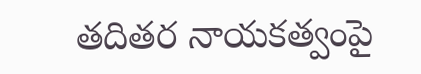తదితర నాయకత్వంపై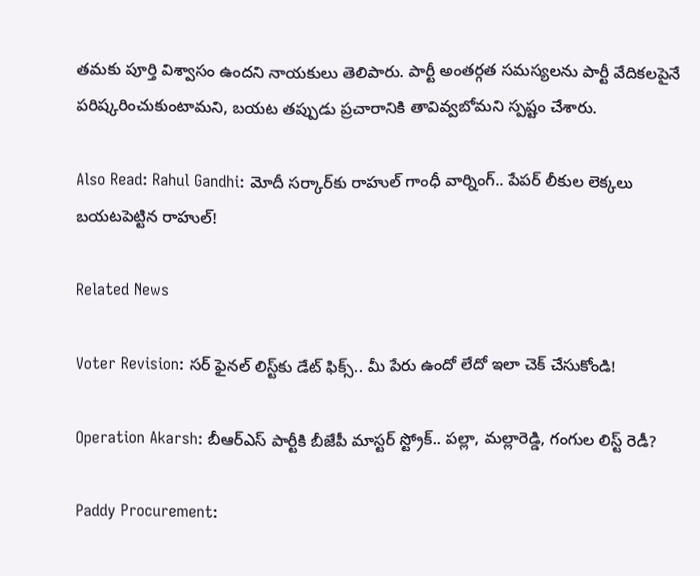తమకు పూర్తి విశ్వాసం ఉందని నాయకులు తెలిపారు. పార్టీ అంతర్గత సమస్యలను పార్టీ వేదికలపైనే పరిష్కరించుకుంటామని, బయట తప్పుడు ప్రచారానికి తావివ్వబోమని స్పష్టం చేశారు.

Also Read: Rahul Gandhi: మోదీ సర్కార్‌కు రాహుల్ గాంధీ వార్నింగ్.. పేపర్ లీకుల లెక్కలు బయటపెట్టిన రాహుల్!

Related News

Voter Revision: సర్ ఫైనల్ లిస్ట్‌కు డేట్ ఫిక్స్.. మీ పేరు ఉందో లేదో ఇలా చెక్ చేసుకోండి!

Operation Akarsh: బీఆర్ఎస్ పార్టీకి బీజేపీ మాస్టర్ స్ట్రోక్.. పల్లా, మల్లారెడ్డి, గంగుల లిస్ట్ రెడీ?

Paddy Procurement: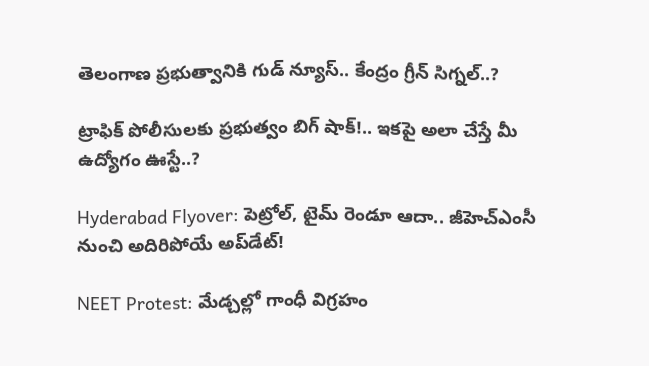తెలంగాణ ప్రభుత్వానికి గుడ్ న్యూస్.. కేంద్రం గ్రీన్ సిగ్నల్..?

ట్రాఫిక్ పోలీసులకు ప్రభుత్వం బిగ్ షాక్!.. ఇకపై అలా చేస్తే మీ ఉద్యోగం ఊస్టే..?

Hyderabad Flyover: పెట్రోల్, టైమ్ రెండూ ఆదా.. జీహెచ్‌ఎంసీ నుంచి అదిరిపోయే అప్‌డేట్!

NEET Protest: మేడ్చల్లో గాంధీ విగ్రహం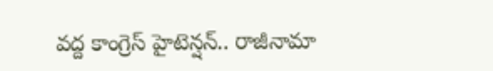వద్ద కాంగ్రెస్ హైటెన్షన్.. రాజీనామా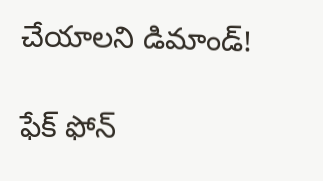చేయాలని డిమాండ్!

ఫేక్ ఫోన్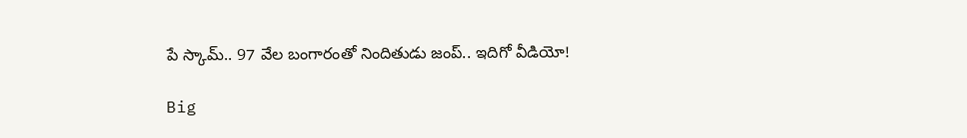పే స్కామ్.. 97 వేల బంగారంతో నిందితుడు జంప్.. ఇదిగో వీడియో!

Big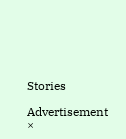Stories

Advertisement
×